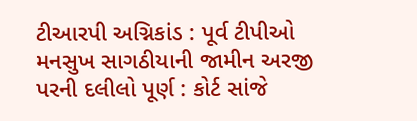ટીઆરપી અગ્નિકાંડ : પૂર્વ ટીપીઓ મનસુખ સાગઠીયાની જામીન અરજી પરની દલીલો પૂર્ણ : કોર્ટ સાંજે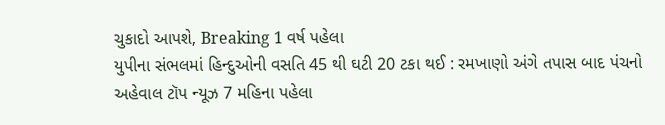ચુકાદો આપશે, Breaking 1 વર્ષ પહેલા
યુપીના સંભલમાં હિન્દુઓની વસતિ 45 થી ઘટી 20 ટકા થઈ : રમખાણો અંગે તપાસ બાદ પંચનો અહેવાલ ટૉપ ન્યૂઝ 7 મહિના પહેલા